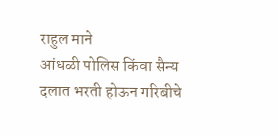राहुल माने
आंधळी पोलिस किंवा सैन्य दलात भरती होऊन गरिबीचे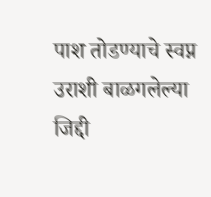पाश तोडण्याचे स्वप्न उराशी बाळगलेल्या जिद्दी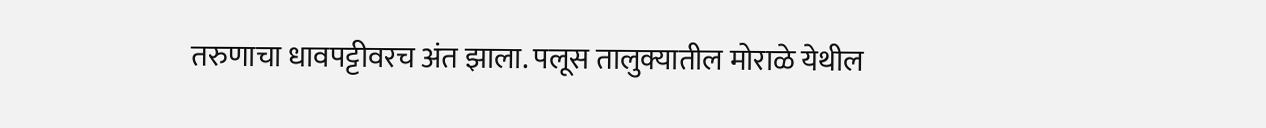तरुणाचा धावपट्टीवरच अंत झाला. पलूस तालुक्यातील मोराळे येथील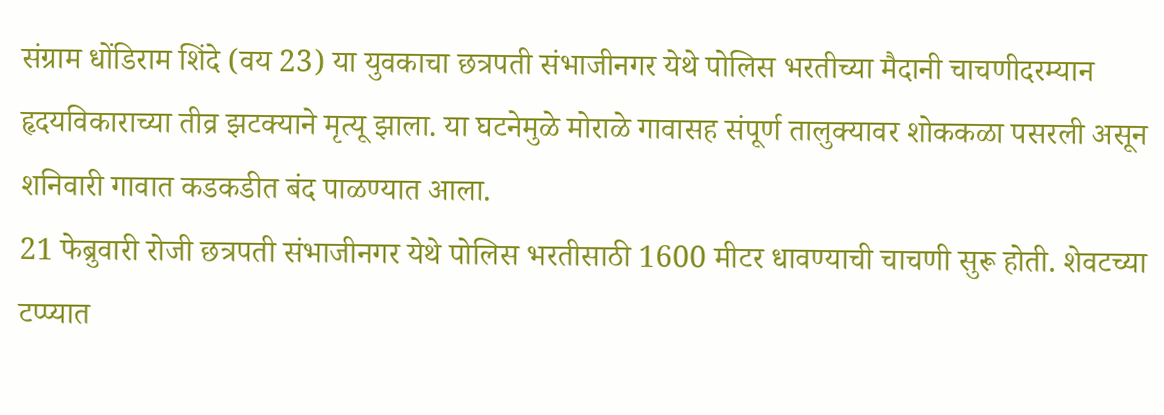संग्राम धोंडिराम शिंदे (वय 23) या युवकाचा छत्रपती संभाजीनगर येथे पोलिस भरतीच्या मैदानी चाचणीदरम्यान हृदयविकाराच्या तीव्र झटक्याने मृत्यू झाला. या घटनेमुळे मोराळे गावासह संपूर्ण तालुक्यावर शोककळा पसरली असून शनिवारी गावात कडकडीत बंद पाळण्यात आला.
21 फेब्रुवारी रोजी छत्रपती संभाजीनगर येथे पोलिस भरतीसाठी 1600 मीटर धावण्याची चाचणी सुरू होती. शेवटच्या टप्प्यात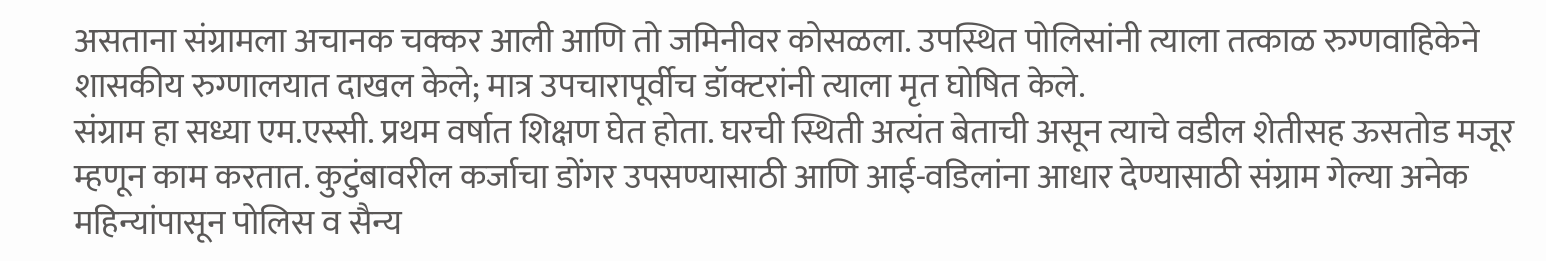असताना संग्रामला अचानक चक्कर आली आणि तो जमिनीवर कोसळला. उपस्थित पोलिसांनी त्याला तत्काळ रुग्णवाहिकेने शासकीय रुग्णालयात दाखल केले; मात्र उपचारापूर्वीच डॉक्टरांनी त्याला मृत घोषित केले.
संग्राम हा सध्या एम.एस्सी. प्रथम वर्षात शिक्षण घेत होता. घरची स्थिती अत्यंत बेताची असून त्याचे वडील शेतीसह ऊसतोड मजूर म्हणून काम करतात. कुटुंबावरील कर्जाचा डोंगर उपसण्यासाठी आणि आई-वडिलांना आधार देण्यासाठी संग्राम गेल्या अनेक महिन्यांपासून पोलिस व सैन्य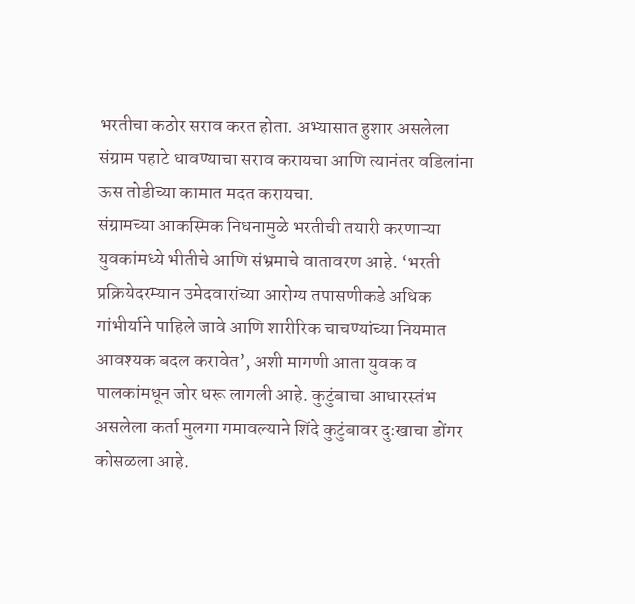भरतीचा कठोर सराव करत होता. अभ्यासात हुशार असलेला संग्राम पहाटे धावण्याचा सराव करायचा आणि त्यानंतर वडिलांना ऊस तोडीच्या कामात मदत करायचा.
संग्रामच्या आकस्मिक निधनामुळे भरतीची तयारी करणाऱ्या युवकांमध्ये भीतीचे आणि संभ्रमाचे वातावरण आहे. ‘भरती प्रक्रियेदरम्यान उमेदवारांच्या आरोग्य तपासणीकडे अधिक गांभीर्याने पाहिले जावे आणि शारीरिक चाचण्यांच्या नियमात आवश्यक बदल करावेत’, अशी मागणी आता युवक व पालकांमधून जोर धरू लागली आहे. कुटुंबाचा आधारस्तंभ असलेला कर्ता मुलगा गमावल्याने शिंदे कुटुंबावर दुःखाचा डोंगर कोसळला आहे.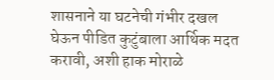शासनाने या घटनेची गंभीर दखल घेऊन पीडित कुटुंबाला आर्थिक मदत करावी, अशी हाक मोराळे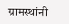ग्रामस्थांनी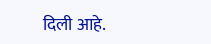दिली आहे.